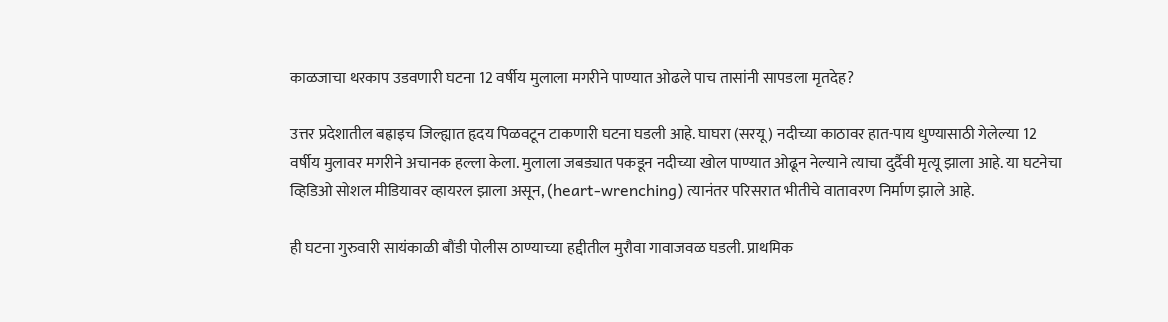काळजाचा थरकाप उडवणारी घटना 12 वर्षीय मुलाला मगरीने पाण्यात ओढले पाच तासांनी सापडला मृतदेह?

उत्तर प्रदेशातील बह्राइच जिल्ह्यात हृदय पिळवटून टाकणारी घटना घडली आहे. घाघरा (सरयू) नदीच्या काठावर हात-पाय धुण्यासाठी गेलेल्या 12 वर्षीय मुलावर मगरीने अचानक हल्ला केला. मुलाला जबड्यात पकडून नदीच्या खोल पाण्यात ओढून नेल्याने त्याचा दुर्दैवी मृत्यू झाला आहे. या घटनेचा व्हिडिओ सोशल मीडियावर व्हायरल झाला असून, (heart-wrenching) त्यानंतर परिसरात भीतीचे वातावरण निर्माण झाले आहे.

ही घटना गुरुवारी सायंकाळी बौंडी पोलीस ठाण्याच्या हद्दीतील मुरौवा गावाजवळ घडली. प्राथमिक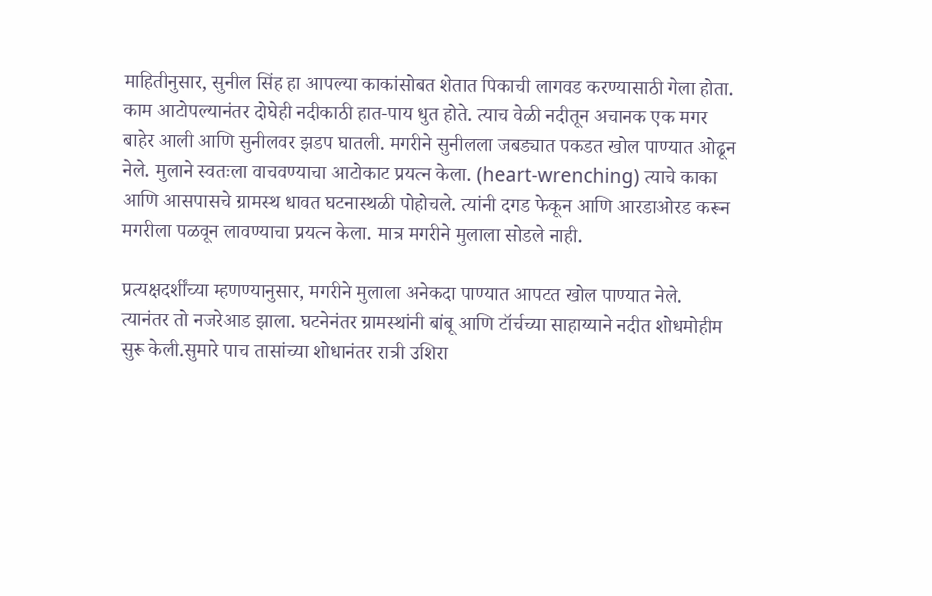माहितीनुसार, सुनील सिंह हा आपल्या काकांसोबत शेतात पिकाची लागवड करण्यासाठी गेला होता. काम आटोपल्यानंतर दोघेही नदीकाठी हात-पाय धुत होते. त्याच वेळी नदीतून अचानक एक मगर बाहेर आली आणि सुनीलवर झडप घातली. मगरीने सुनीलला जबड्यात पकडत खोल पाण्यात ओढून नेले. मुलाने स्वतःला वाचवण्याचा आटोकाट प्रयत्न केला. (heart-wrenching) त्याचे काका आणि आसपासचे ग्रामस्थ धावत घटनास्थळी पोहोचले. त्यांनी दगड फेकून आणि आरडाओरड करून मगरीला पळवून लावण्याचा प्रयत्न केला. मात्र मगरीने मुलाला सोडले नाही.

प्रत्यक्षदर्शींच्या म्हणण्यानुसार, मगरीने मुलाला अनेकदा पाण्यात आपटत खोल पाण्यात नेले. त्यानंतर तो नजरेआड झाला. घटनेनंतर ग्रामस्थांनी बांबू आणि टॉर्चच्या साहाय्याने नदीत शोधमोहीम सुरू केली.सुमारे पाच तासांच्या शोधानंतर रात्री उशिरा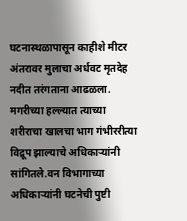घटनास्थळापासून काहीशे मीटर अंतरावर मुलाचा अर्धवट मृतदेह नदीत तरंगताना आढळला. मगरीच्या हल्ल्यात त्याच्या शरीराचा खालचा भाग गंभीररीत्या विद्रूप झाल्याचे अधिकाऱ्यांनी सांगितले.वन विभागाच्या अधिकाऱ्यांनी घटनेची पुष्टी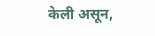केली असून,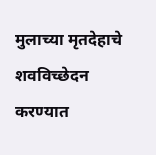मुलाच्या मृतदेहाचे शवविच्छेदन करण्यात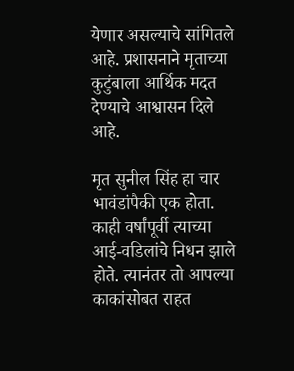येणार असल्याचे सांगितले आहे. प्रशासनाने मृताच्या कुटुंबाला आर्थिक मदत देण्याचे आश्वासन दिले आहे.

मृत सुनील सिंह हा चार भावंडांपैकी एक होता. काही वर्षांपूर्वी त्याच्या आई-वडिलांचे निधन झाले होते. त्यानंतर तो आपल्या काकांसोबत राहत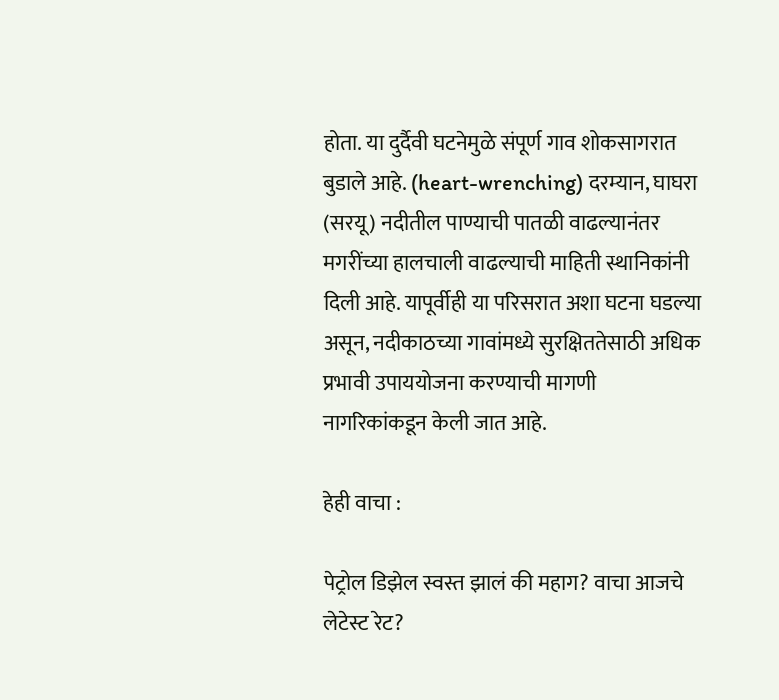होता. या दुर्दैवी घटनेमुळे संपूर्ण गाव शोकसागरात बुडाले आहे. (heart-wrenching) दरम्यान, घाघरा (सरयू) नदीतील पाण्याची पातळी वाढल्यानंतर मगरींच्या हालचाली वाढल्याची माहिती स्थानिकांनी दिली आहे. यापूर्वीही या परिसरात अशा घटना घडल्या असून, नदीकाठच्या गावांमध्ये सुरक्षिततेसाठी अधिक प्रभावी उपाययोजना करण्याची मागणी नागरिकांकडून केली जात आहे.

हेही वाचा :

पेट्रोल डिझेल स्वस्त झालं की महाग? वाचा आजचे लेटेस्ट रेट?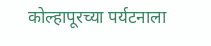कोल्हापूरच्या पर्यटनाला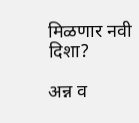मिळणार नवी दिशा?

अन्न व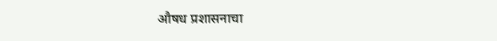औषध प्रशासनाचा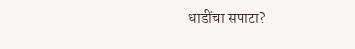धाडींचा सपाटा?